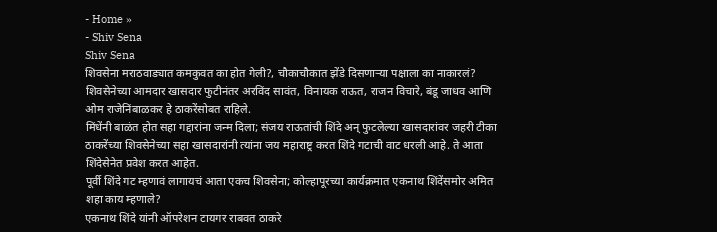- Home »
- Shiv Sena
Shiv Sena
शिवसेना मराठवाड्यात कमकुवत का होत गेली?, चौकाचौकात झेंडे दिसणाऱ्या पक्षाला का नाकारलं?
शिवसेनेच्या आमदार खासदार फुटीनंतर अरविंद सावंत, विनायक राऊत, राजन विचारे, बंडू जाधव आणि ओम राजेनिंबाळकर हे ठाकरेंसोबत राहिले.
मिंधेंनी बाळंत होत सहा गद्दारांना जन्म दिला; संजय राऊतांची शिंदे अन् फुटलेल्या खासदारांवर जहरी टीका
ठाकरेंच्या शिवसेनेच्या सहा खासदारांनी त्यांना जय महाराष्ट्र करत शिंदे गटाची वाट धरली आहे. ते आता शिंदेसेनेत प्रवेश करत आहेत.
पूर्वी शिंदे गट म्हणावं लागायचं आता एकच शिवसेना; कोल्हापूरच्या कार्यक्रमात एकनाथ शिंदेंसमोर अमित शहा काय म्हणाले?
एकनाथ शिंदे यांनी ऑपरेशन टायगर राबवत ठाकरे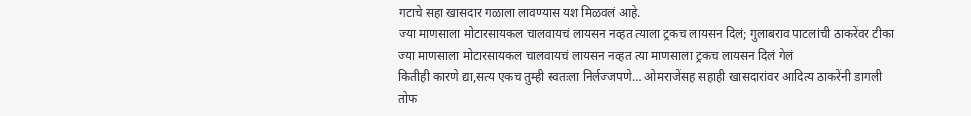गटाचे सहा खासदार गळाला लावण्यास यश मिळवलं आहे.
ज्या माणसाला मोटारसायकल चालवायचं लायसन नव्हत त्याला ट्रकच लायसन दिलं; गुलाबराव पाटलांची ठाकरेंवर टीका
ज्या माणसाला मोटारसायकल चालवायचं लायसन नव्हत त्या माणसाला ट्रकच लायसन दिलं गेलं
कितीही कारणे द्या,सत्य एकच तुम्ही स्वतःला निर्लज्जपणे… ओमराजेंसह सहाही खासदारांवर आदित्य ठाकरेंनी डागली तोफ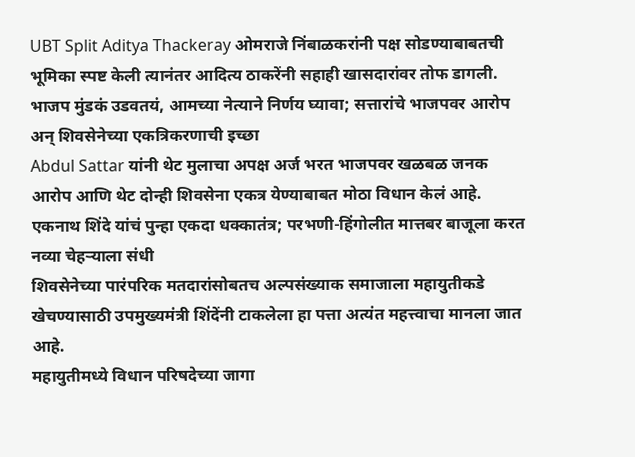UBT Split Aditya Thackeray ओमराजे निंबाळकरांनी पक्ष सोडण्याबाबतची भूमिका स्पष्ट केली त्यानंतर आदित्य ठाकरेंनी सहाही खासदारांवर तोफ डागली.
भाजप मुंडकं उडवतयं, आमच्या नेत्याने निर्णय घ्यावा; सत्तारांचे भाजपवर आरोप अन् शिवसेनेच्या एकत्रिकरणाची इच्छा
Abdul Sattar यांनी थेट मुलाचा अपक्ष अर्ज भरत भाजपवर खळबळ जनक आरोप आणि थेट दोन्ही शिवसेना एकत्र येण्याबाबत मोठा विधान केलं आहे.
एकनाथ शिंदे यांचं पुन्हा एकदा धक्कातंत्र; परभणी-हिंगोलीत मात्तबर बाजूला करत नव्या चेहऱ्याला संधी
शिवसेनेच्या पारंपरिक मतदारांसोबतच अल्पसंख्याक समाजाला महायुतीकडे खेचण्यासाठी उपमुख्यमंत्री शिंदेंनी टाकलेला हा पत्ता अत्यंत महत्त्वाचा मानला जात आहे.
महायुतीमध्ये विधान परिषदेच्या जागा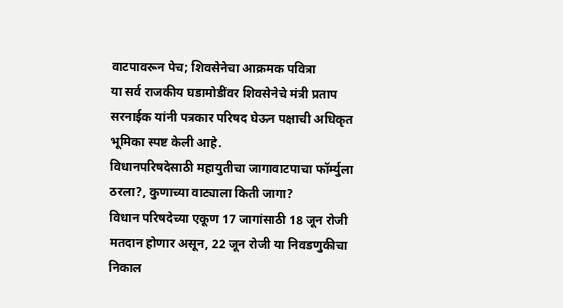वाटपावरून पेच; शिवसेनेचा आक्रमक पवित्रा
या सर्व राजकीय घडामोडींवर शिवसेनेचे मंत्री प्रताप सरनाईक यांनी पत्रकार परिषद घेऊन पक्षाची अधिकृत भूमिका स्पष्ट केली आहे.
विधानपरिषदेसाठी महायुतीचा जागावाटपाचा फॉर्म्युला ठरला?, कुणाच्या वाट्याला किती जागा?
विधान परिषदेच्या एकूण 17 जागांसाठी 18 जून रोजी मतदान होणार असून, 22 जून रोजी या निवडणुकीचा निकाल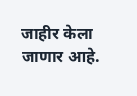जाहीर केला जाणार आहे.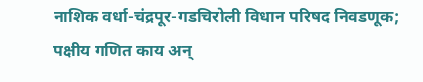नाशिक वर्धा-चंद्रपूर-गडचिरोली विधान परिषद निवडणूक; पक्षीय गणित काय अन्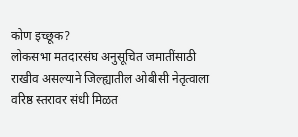कोण इच्छूक?
लोकसभा मतदारसंघ अनुसूचित जमातींसाठी राखीव असल्याने जिल्ह्यातील ओबीसी नेतृत्वाला वरिष्ठ स्तरावर संधी मिळत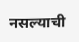नसल्याची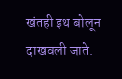खंतही इथ बोलून दाखवली जाते.